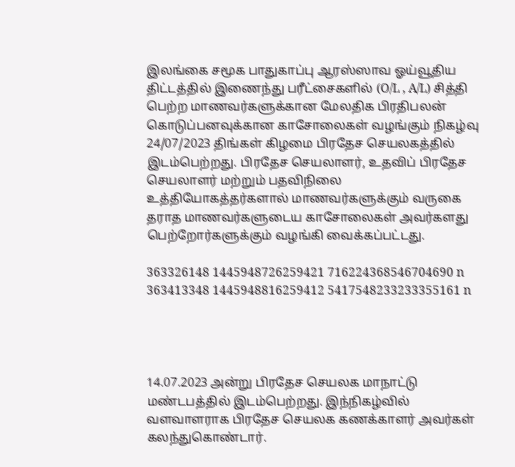இலங்கை சமூக பாதுகாப்பு ஆரஸ்ஸாவ ஓய்வூதிய திட்டத்தில் இணைந்து பரீட்சைகளில் (O/L , A/L) சித்தி பெற்ற மாணவர்களுக்கான மேலதிக பிரதிபலன் கொடுப்பனவுக்கான காசோலைகள் வழங்கும் நிகழ்வு 24/07/2023 திங்கள் கிழமை பிரதேச செயலகத்தில் இடம்பெற்றது. பிரதேச செயலாளர், உதவிப் பிரதேச செயலாளர் மற்றும் பதவிநிலை உத்தியோகத்தர்களால் மாணவர்களுக்கும் வருகை தராத மாணவர்களுடைய காசோலைகள் அவர்களது பெற்றோர்களுக்கும் வழங்கி வைக்கப்பட்டது.

363326148 1445948726259421 716224368546704690 n 363413348 1445948816259412 5417548233233355161 n




14.07.2023 அன்று பிரதேச செயலக மாநாட்டு மண்டபத்தில் இடம்பெற்றது. இந்நிகழ்வில் வளவாளராக பிரதேச செயலக கணக்காளர் அவர்கள் கலந்துகொண்டார்.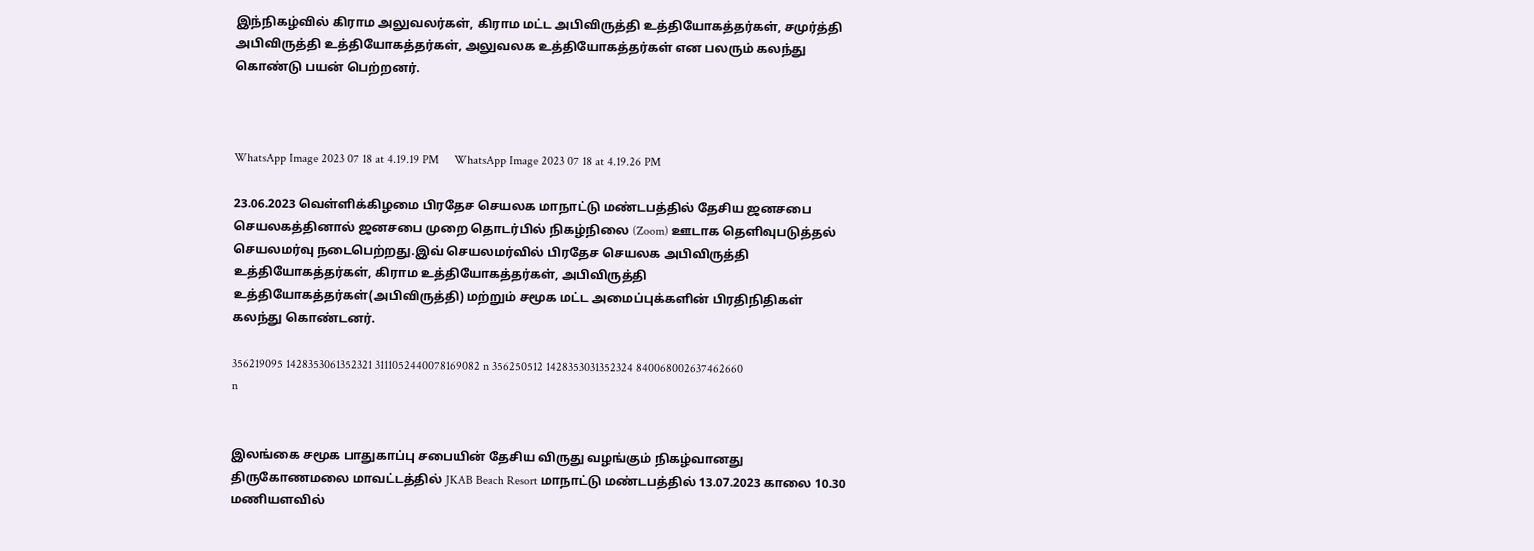இந்நிகழ்வில் கிராம அலுவலர்கள், கிராம மட்ட அபிவிருத்தி உத்தியோகத்தர்கள், சமுர்த்தி அபிவிருத்தி உத்தியோகத்தர்கள், அலுவலக உத்தியோகத்தர்கள் என பலரும் கலந்து கொண்டு பயன் பெற்றனர்.



WhatsApp Image 2023 07 18 at 4.19.19 PM     WhatsApp Image 2023 07 18 at 4.19.26 PM

23.06.2023 வெள்ளிக்கிழமை பிரதேச செயலக மாநாட்டு மண்டபத்தில் தேசிய ஜனசபை செயலகத்தினால் ஜனசபை முறை தொடர்பில் நிகழ்நிலை (Zoom) ஊடாக தெளிவுபடுத்தல் செயலமர்வு நடைபெற்றது.இவ் செயலமர்வில் பிரதேச செயலக அபிவிருத்தி உத்தியோகத்தர்கள், கிராம உத்தியோகத்தர்கள், அபிவிருத்தி உத்தியோகத்தர்கள்(அபிவிருத்தி) மற்றும் சமூக மட்ட அமைப்புக்களின் பிரதிநிதிகள் கலந்து கொண்டனர்.

356219095 1428353061352321 3111052440078169082 n 356250512 1428353031352324 840068002637462660 n


இலங்கை சமூக பாதுகாப்பு சபையின் தேசிய விருது வழங்கும் நிகழ்வானது திருகோணமலை மாவட்டத்தில் JKAB Beach Resort மாநாட்டு மண்டபத்தில் 13.07.2023 காலை 10.30 மணியளவில்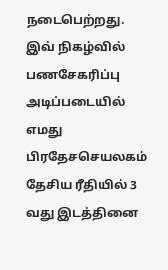நடைபெற்றது. இவ் நிகழ்வில் பணசேகரிப்பு அடிப்படையில் எமது பிரதேசசெயலகம் தேசிய ரீதியில் 3 வது இடத்தினை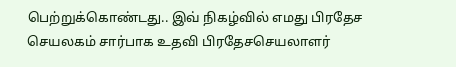பெற்றுக்கொண்டது.. இவ் நிகழ்வில் எமது பிரதேச செயலகம் சார்பாக உதவி பிரதேசசெயலாளர்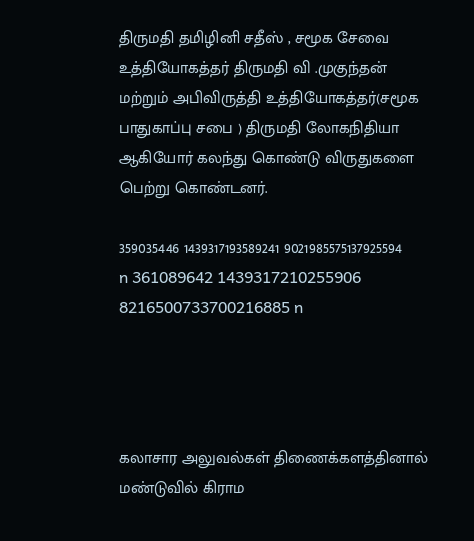திருமதி தமிழினி சதீஸ் , சமூக சேவை உத்தியோகத்தர் திருமதி வி .முகுந்தன் மற்றும் அபிவிருத்தி உத்தியோகத்தர்(சமூக பாதுகாப்பு சபை ) திருமதி லோகநிதியா ஆகியோர் கலந்து கொண்டு விருதுகளை பெற்று கொண்டனர்.

359035446 1439317193589241 9021985575137925594 n 361089642 1439317210255906 8216500733700216885 n




கலாசார அலுவல்கள் திணைக்களத்தினால் மண்டுவில் கிராம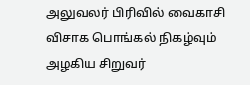அலுவலர் பிரிவில் வைகாசி விசாக பொங்கல் நிகழ்வும் அழகிய சிறுவர்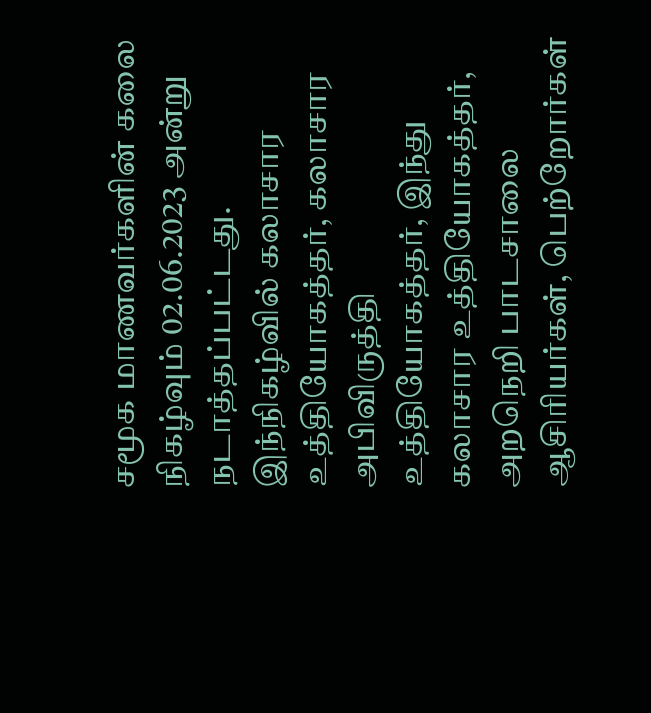சமூக மாணவர்களின் கலை நிகழ்வும் 02.06.2023 அன்று நடாத்தப்பட்டது.
இந்நிகழ்வில் கலாசார உத்தியோகத்தர், கலாசார அபிவிருத்தி உத்தியோகத்தர், இந்து கலாசார உத்தியோகத்தர், அறநெறி பாடசாலை ஆசிரியர்கள், பெற்றோர்கள்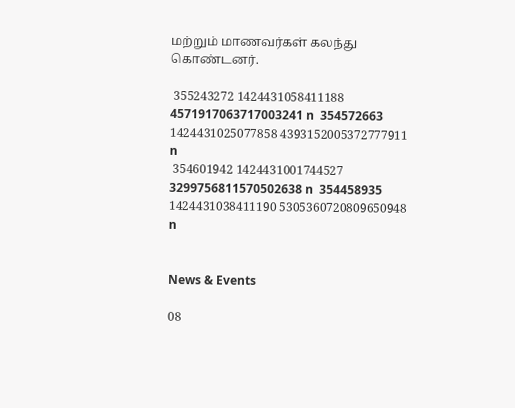மற்றும் மாணவர்கள் கலந்து கொண்டனர்.

 355243272 1424431058411188 4571917063717003241 n  354572663 1424431025077858 4393152005372777911 n
 354601942 1424431001744527 3299756811570502638 n  354458935 1424431038411190 5305360720809650948 n


News & Events

08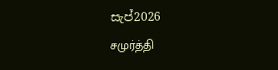සැප්2026
சமுர்த்தி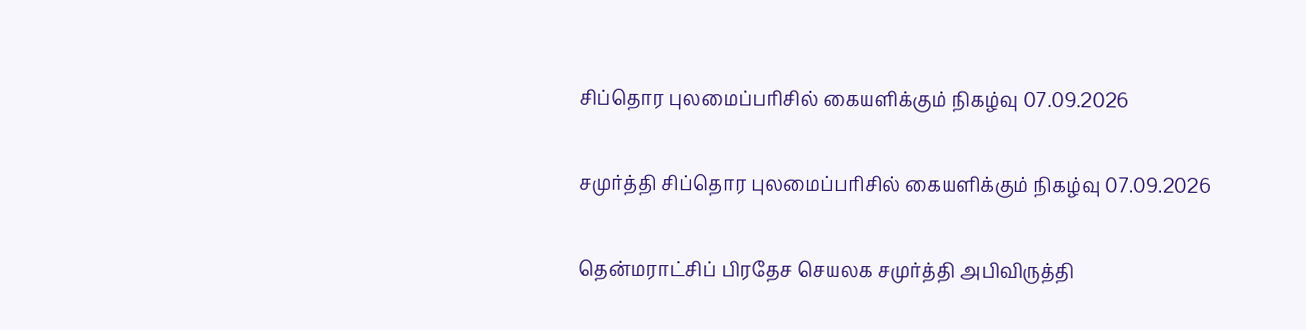சிப்தொர புலமைப்பரிசில் கையளிக்கும் நிகழ்வு 07.09.2026

சமுர்த்தி சிப்தொர புலமைப்பரிசில் கையளிக்கும் நிகழ்வு 07.09.2026

தென்மராட்சிப் பிரதேச செயலக சமுர்த்தி அபிவிருத்தி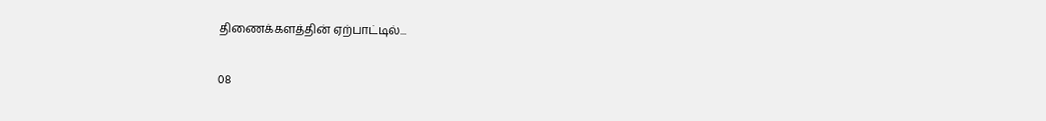திணைக்களத்தின் ஏற்பாட்டில்...

08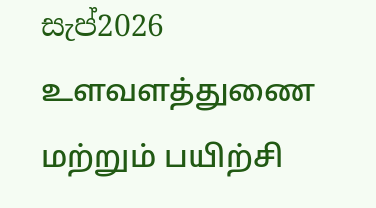සැප්2026
உளவளத்துணை மற்றும் பயிற்சி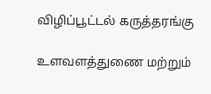விழிப்பூட்டல் கருத்தரங்கு

உளவளத்துணை மற்றும்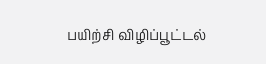பயிற்சி விழிப்பூட்டல்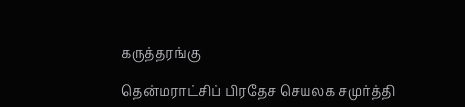கருத்தரங்கு

தென்மராட்சிப் பிரதேச செயலக சமுர்த்தி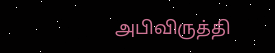அபிவிருத்தி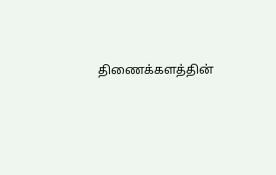திணைக்களத்தின்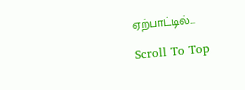ஏற்பாட்டில்...

Scroll To Top